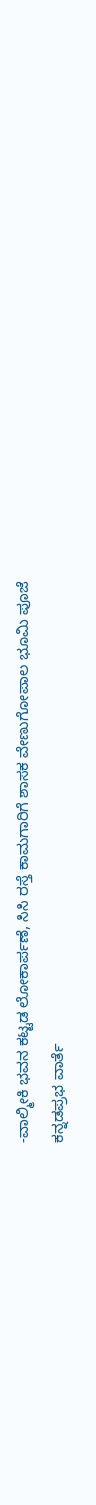-ವಾಲ್ಮೀಕಿ ಭವನ ಕಟ್ಟಡ ಲೋಕಾರ್ಪಣೆ, ಸಿಸಿ ರಸ್ತೆ ಕಾಮಗಾರಿಗೆ ಶಾಸಕ ವೇಣುಗೋಪಾಲ ಭೂಮಿ ಪೂಜೆ
ಕನ್ನಡಪ್ರಭ ವಾರ್ತೆ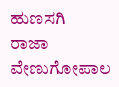ಹುಣಸಗಿ
ರಾಜಾ ವೇಣುಗೋಪಾಲ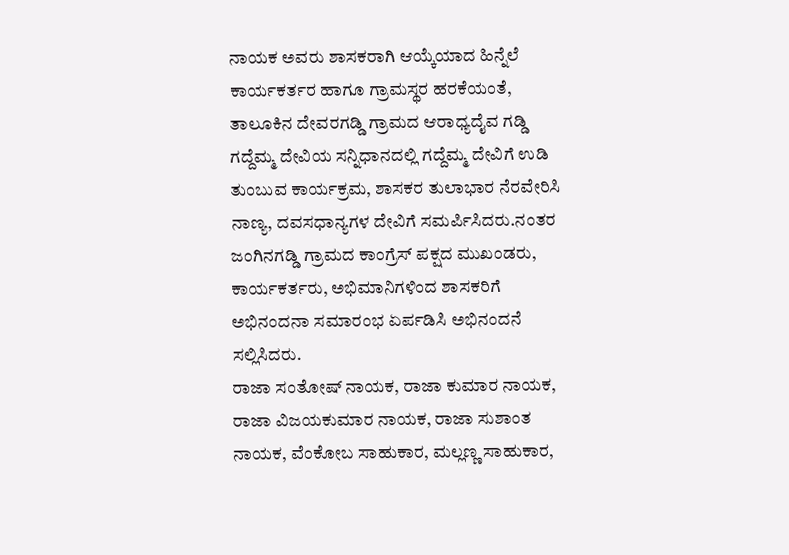ನಾಯಕ ಅವರು ಶಾಸಕರಾಗಿ ಆಯ್ಕೆಯಾದ ಹಿನ್ನೆಲೆ ಕಾರ್ಯಕರ್ತರ ಹಾಗೂ ಗ್ರಾಮಸ್ಥರ ಹರಕೆಯಂತೆ, ತಾಲೂಕಿನ ದೇವರಗಡ್ಡಿ ಗ್ರಾಮದ ಆರಾಧ್ಯದೈವ ಗಡ್ಡಿ ಗದ್ದೆಮ್ಮ ದೇವಿಯ ಸನ್ನಿಧಾನದಲ್ಲಿ ಗದ್ದೆಮ್ಮ ದೇವಿಗೆ ಉಡಿ ತುಂಬುವ ಕಾರ್ಯಕ್ರಮ, ಶಾಸಕರ ತುಲಾಭಾರ ನೆರವೇರಿಸಿ ನಾಣ್ಯ, ದವಸಧಾನ್ಯಗಳ ದೇವಿಗೆ ಸಮರ್ಪಿಸಿದರು.ನಂತರ ಜಂಗಿನಗಡ್ಡಿ ಗ್ರಾಮದ ಕಾಂಗ್ರೆಸ್ ಪಕ್ಷದ ಮುಖಂಡರು, ಕಾರ್ಯಕರ್ತರು, ಅಭಿಮಾನಿಗಳಿಂದ ಶಾಸಕರಿಗೆ ಅಭಿನಂದನಾ ಸಮಾರಂಭ ಏರ್ಪಡಿಸಿ ಅಭಿನಂದನೆ ಸಲ್ಲಿಸಿದರು.
ರಾಜಾ ಸಂತೋಷ್ ನಾಯಕ, ರಾಜಾ ಕುಮಾರ ನಾಯಕ, ರಾಜಾ ವಿಜಯಕುಮಾರ ನಾಯಕ, ರಾಜಾ ಸುಶಾಂತ ನಾಯಕ, ವೆಂಕೋಬ ಸಾಹುಕಾರ, ಮಲ್ಲಣ್ಣ ಸಾಹುಕಾರ,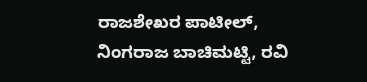ರಾಜಶೇಖರ ಪಾಟೀಲ್, ನಿಂಗರಾಜ ಬಾಚಿಮಟ್ಟಿ, ರವಿ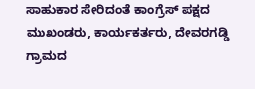ಸಾಹುಕಾರ ಸೇರಿದಂತೆ ಕಾಂಗ್ರೆಸ್ ಪಕ್ಷದ ಮುಖಂಡರು, ಕಾರ್ಯಕರ್ತರು, ದೇವರಗಡ್ಡಿ ಗ್ರಾಮದ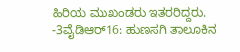ಹಿರಿಯ ಮುಖಂಡರು ಇತರರಿದ್ದರು.
-3ವೈಡಿಆರ್16: ಹುಣಸಗಿ ತಾಲೂಕಿನ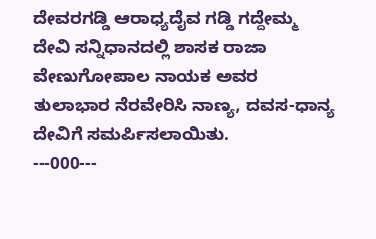ದೇವರಗಡ್ಡಿ ಆರಾಧ್ಯದೈವ ಗಡ್ಡಿ ಗದ್ದೇಮ್ಮ ದೇವಿ ಸನ್ನಿಧಾನದಲ್ಲಿ ಶಾಸಕ ರಾಜಾ ವೇಣುಗೋಪಾಲ ನಾಯಕ ಅವರ ತುಲಾಭಾರ ನೆರವೇರಿಸಿ ನಾಣ್ಯ, ದವಸ-ಧಾನ್ಯ ದೇವಿಗೆ ಸಮರ್ಪಿಸಲಾಯಿತು.
---000---